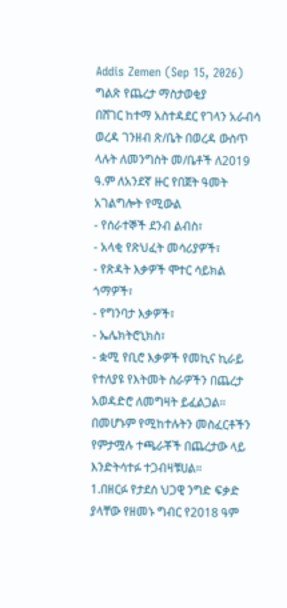Addis Zemen (Sep 15, 2026)
ግልጽ የጨረታ ማስታወቂያ
በሸገር ከተማ አስተዳደር የገላን አራብሳ ወረዳ ገንዘብ ጽ/ቤት በወረዳ ውስጥ ላሉት ለመንግስት መ/ቤቶች ለ2019 ዓ.ም ለአንደኛ ዙር የበጀት ዓመት አገልግሎት የሚውል
- የሰራተኞች ደንብ ልብስ፣
- አላቂ የጽህፈት መሳሪያዎች፣
- የጽዳት እቃዎች ሞተር ሳይክል ጎማዎች፣
- የግንባታ እቃዎች፣
- ኤሌክትሮኒክስ፣
- ቋሚ የቢሮ እቃዎች የመኪና ኪራይ የተለያዩ የእትመት ስራዎችን በጨረታ አወዳድሮ ለመግዛት ይፈልጋል።
በመሆኑም የሚከተሉትን መስፈርቶችን የምታሟሉ ተጫራቾች በጨረታው ላይ እንድትሳተፉ ተጋብዛቹሀል።
1.በዘርፉ የታደሰ ህጋዊ ንግድ ፍቃድ ያላቸው የዘመኑ ግብር የ2018 ዓም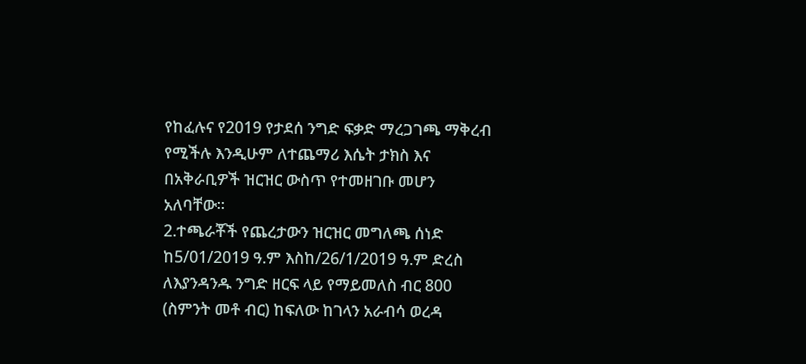የከፈሉና የ2019 የታደሰ ንግድ ፍቃድ ማረጋገጫ ማቅረብ የሚችሉ እንዲሁም ለተጨማሪ እሴት ታክስ እና በአቅራቢዎች ዝርዝር ውስጥ የተመዘገቡ መሆን አለባቸው።
2.ተጫራቾች የጨረታውን ዝርዝር መግለጫ ሰነድ ከ5/01/2019 ዓ.ም እስከ/26/1/2019 ዓ.ም ድረስ ለእያንዳንዱ ንግድ ዘርፍ ላይ የማይመለስ ብር 800 (ስምንት መቶ ብር) ከፍለው ከገላን አራብሳ ወረዳ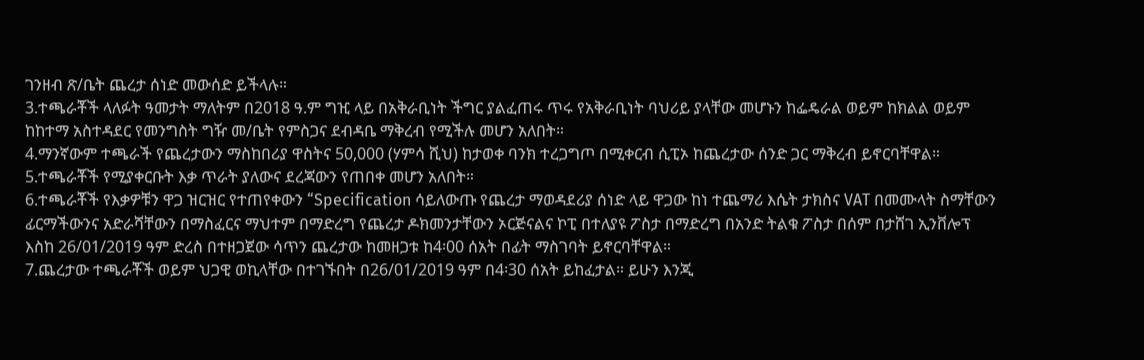ገንዘብ ጽ/ቤት ጨረታ ሰነድ መውሰድ ይችላሉ።
3.ተጫራቾች ላለፉት ዓመታት ማለትም በ2018 ዓ.ም ግዢ ላይ በአቅራቢነት ችግር ያልፈጠሩ ጥሩ የአቅራቢነት ባህሪይ ያላቸው መሆኑን ከፌዴራል ወይም ከክልል ወይም ከከተማ አስተዳደር የመንግስት ግዥ መ/ቤት የምስጋና ደብዳቤ ማቅረብ የሚችሉ መሆን አለበት።
4.ማንኛውም ተጫራች የጨረታውን ማስከበሪያ ዋስትና 50,000 (ሃምሳ ሺህ) ከታወቀ ባንክ ተረጋግጦ በሚቀርብ ሲፒኦ ከጨረታው ሰንድ ጋር ማቅረብ ይኖርባቸዋል።
5.ተጫራቾች የሚያቀርቡት እቃ ጥራት ያለውና ደረጃውን የጠበቀ መሆን አለበት።
6.ተጫራቾች የእቃዎቹን ዋጋ ዝርዝር የተጠየቀውን “Specification ሳይለውጡ የጨረታ ማወዳደሪያ ሰነድ ላይ ዋጋው ከነ ተጨማሪ እሴት ታክስና VAT በመሙላት ስማቸውን ፊርማችውንና አድራሻቸውን በማስፈርና ማህተም በማድረግ የጨረታ ዶክመንታቸውን ኦርጅናልና ኮፒ በተለያዩ ፖስታ በማድረግ በአንድ ትልቁ ፖስታ በሰም በታሸገ ኢንቨሎፕ እስከ 26/01/2019 ዓም ድረስ በተዘጋጀው ሳጥን ጨረታው ከመዘጋቱ ከ4፡00 ሰአት በፊት ማስገባት ይኖርባቸዋል።
7.ጨረታው ተጫራቾች ወይም ህጋዊ ወኪላቸው በተገኙበት በ26/01/2019 ዓም በ4፡30 ሰአት ይከፈታል። ይሁን እንጂ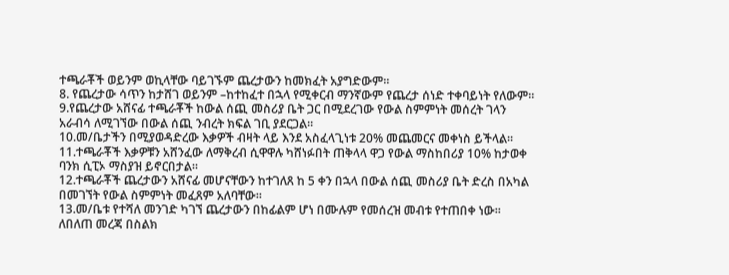ተጫራቾች ወይንም ወኪላቸው ባይገኙም ጨረታውን ከመክፈት አያግድውም።
8. የጨረታው ሳጥን ከታሸገ ወይንም –ከተከፈተ በኋላ የሚቀርብ ማንኛውም የጨረታ ሰነድ ተቀባይነት የለውም።
9.የጨረታው አሸናፊ ተጫራቾች ከውል ሰጪ መስሪያ ቤት ጋር በሚደረገው የውል ስምምነት መሰረት ገላን አራብሳ ለሚገኘው በውል ሰጪ ንብረት ክፍል ገቢ ያደርጋል።
10.መ/ቤታችን በሚያወዳድረው እቃዎች ብዛት ላይ እንደ አስፈላጊነቱ 20% መጨመርና መቀነስ ይችላል።
11.ተጫራቾች እቃዎቹን አሸንፈው ለማቅረብ ሲዋዋሉ ካሸነፉበት ጠቅላላ ዋጋ የውል ማስከበሪያ 10% ከታወቀ ባንክ ሲፒኦ ማስያዝ ይኖርበታል።
12.ተጫራቾች ጨረታውን አሸናፊ መሆናቸውን ከተገለጸ ከ 5 ቀን በኋላ በውል ሰጪ መስሪያ ቤት ድረስ በአካል በመገኘት የውል ስምምነት መፈጸም አለባቸው።
13.መ/ቤቱ የተሻለ መንገድ ካገኘ ጨረታውን በከፊልም ሆነ በሙሉም የመሰረዝ መብቱ የተጠበቀ ነው።
ለበለጠ መረጃ በስልክ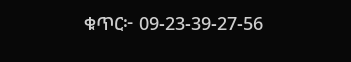ቁጥር፦ 09-23-39-27-56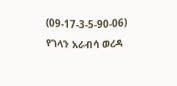(09-17-3-5-90-06)
የገላን አራብሳ ወረዳ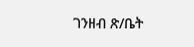ገንዘብ ጽ/ቤት